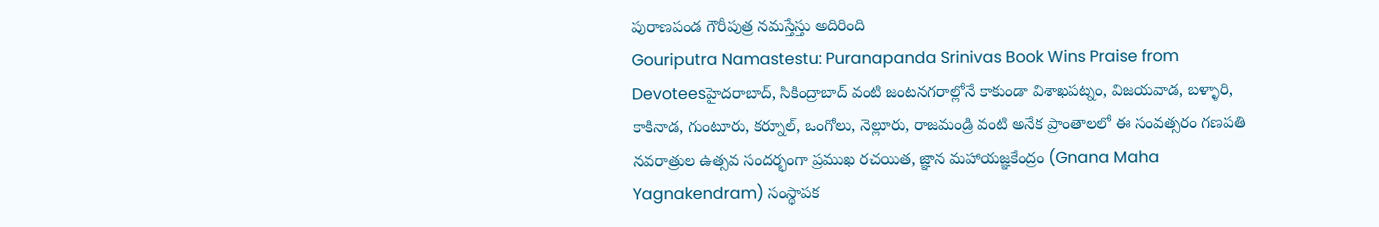పురాణపండ గౌరీపుత్ర నమస్తేస్తు అదిరింది
Gouriputra Namastestu: Puranapanda Srinivas Book Wins Praise from Devoteesహైదరాబాద్, సికింద్రాబాద్ వంటి జంటనగరాల్లోనే కాకుండా విశాఖపట్నం, విజయవాడ, బళ్ళారి, కాకినాడ, గుంటూరు, కర్నూల్, ఒంగోలు, నెల్లూరు, రాజమండ్రి వంటి అనేక ప్రాంతాలలో ఈ సంవత్సరం గణపతి నవరాత్రుల ఉత్సవ సందర్భంగా ప్రముఖ రచయిత, జ్ఞాన మహాయజ్ఞకేంద్రం (Gnana Maha Yagnakendram) సంస్థాపక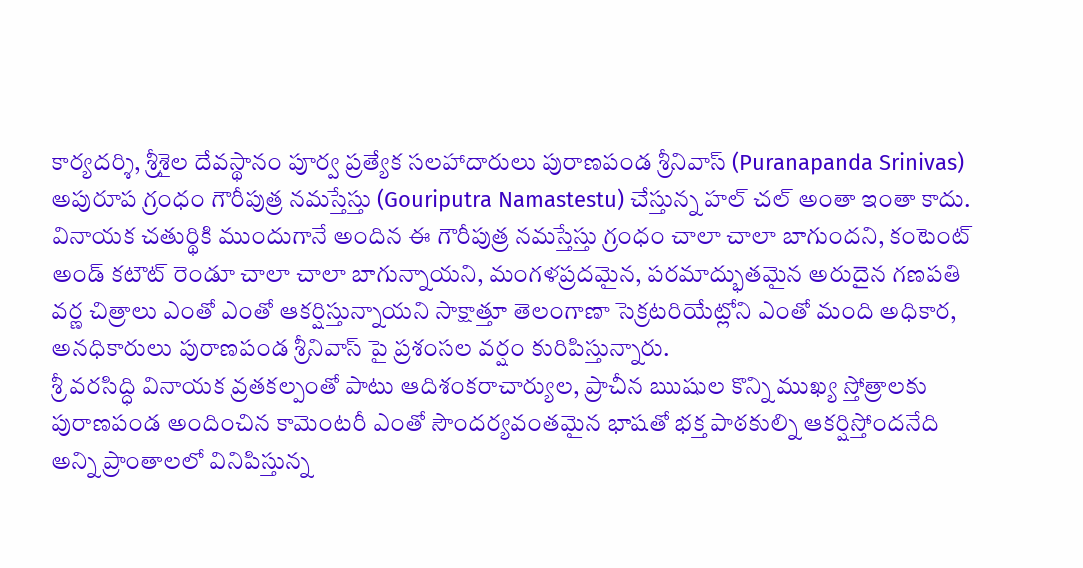కార్యదర్శి, శ్రీశైల దేవస్థానం పూర్వ ప్రత్యేక సలహాదారులు పురాణపండ శ్రీనివాస్ (Puranapanda Srinivas) అపురూప గ్రంధం గౌరీపుత్ర నమస్తేస్తు (Gouriputra Namastestu) చేస్తున్న హల్ చల్ అంతా ఇంతా కాదు.
వినాయక చతుర్థికి ముందుగానే అందిన ఈ గౌరీపుత్ర నమస్తేస్తు గ్రంధం చాలా చాలా బాగుందని, కంటెంట్ అండ్ కటౌట్ రెండూ చాలా చాలా బాగున్నాయని, మంగళప్రదమైన, పరమాద్భుతమైన అరుదైన గణపతి వర్ణ చిత్రాలు ఎంతో ఎంతో ఆకర్షిస్తున్నాయని సాక్షాత్తూ తెలంగాణా సెక్రటరియేట్లోని ఎంతో మంది అధికార, అనధికారులు పురాణపండ శ్రీనివాస్ పై ప్రశంసల వర్షం కురిపిస్తున్నారు.
శ్రీ వరసిద్ధి వినాయక వ్రతకల్పంతో పాటు ఆదిశంకరాచార్యుల, ప్రాచీన ఋషుల కొన్ని ముఖ్య స్తోత్రాలకు పురాణపండ అందించిన కామెంటరీ ఎంతో సౌందర్యవంతమైన భాషతో భక్త పాఠకుల్ని ఆకర్షిస్తోందనేది అన్ని ప్రాంతాలలో వినిపిస్తున్న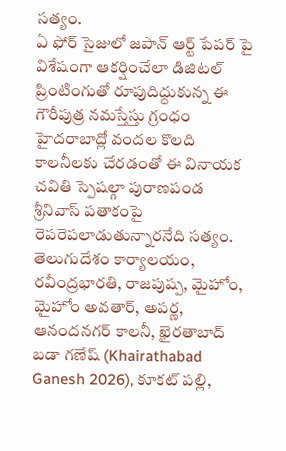సత్యం.
ఏ ఫోర్ సైజులో జపాన్ ఆర్ట్ పేపర్ పై విశేషంగా ఆకర్షించేలా డిజిటల్ ప్రింటింగుతో రూపుదిద్దుకున్న ఈ గౌరీపుత్ర నమస్తేస్తు గ్రంధం హైదరాబాద్లో వందల కొలది కాలనీలకు చేరడంతో ఈ వినాయక చవితి స్పెషల్గా పురాణపండ శ్రీనివాస్ పతాకంపై రెపరెపలాడుతున్నారనేది సత్యం.
తెలుగుదేశం కార్యాలయం, రవీంద్రభారతి, రాజపుష్ప, మైహోం, మైహోం అవతార్, అపర్ణ, ఆనందనగర్ కాలనీ, ఖైరతాబాద్ బడా గణేష్ (Khairathabad Ganesh 2026), కూకట్ పల్లి,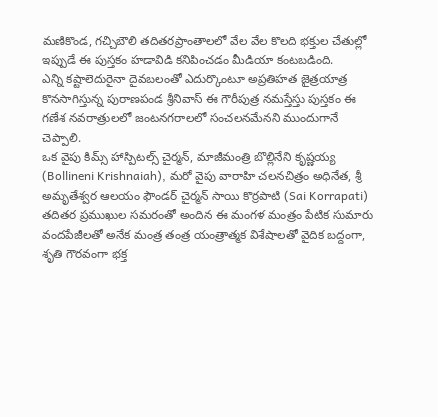మణికొండ, గచ్చిబౌలి తదితరప్రాంతాలలో వేల వేల కొలది భక్తుల చేతుల్లో ఇప్పుడే ఈ పుస్తకం హడావిడి కనిపించడం మీడియా కంటబడింది.
ఎన్ని కష్టాలెదురైనా దైవబలంతో ఎదుర్కొంటూ అప్రతిహత జైత్రయాత్ర కొనసాగిస్తున్న పురాణపండ శ్రీనివాస్ ఈ గౌరీపుత్ర నమస్తేస్తు పుస్తకం ఈ గణేశ నవరాత్రులలో జంటనగరాలలో సంచలనమేనని ముందుగానే చెప్పాలి.
ఒక వైపు కిమ్స్ హాస్పిటల్స్ చైర్మన్, మాజీమంత్రి బొల్లినేని కృష్ణయ్య (Bollineni Krishnaiah), మరో వైపు వారాహి చలనచిత్రం అధినేత, శ్రీ అమృతేశ్వర ఆలయం ఫౌండర్ చైర్మన్ సాయి కొర్రపాటి (Sai Korrapati) తదితర ప్రముఖుల సమరంతో అందిన ఈ మంగళ మంత్రం పేటిక సుమారు వందపేజీలతో అనేక మంత్ర తంత్ర యంత్రాత్మక విశేషాలతో వైదిక బద్దంగా, శృతి గౌరవంగా భక్త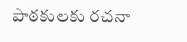పాఠకులకు రచనా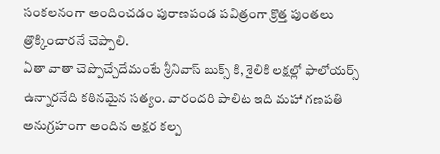సంకలనంగా అందించడం పురాణపండ పవిత్రంగా క్రొత్త పుంతలు త్రొక్కించారనే చెప్పాలి.
ఏతా వాతా చెప్పొచ్చేదేమంటే శ్రీనివాస్ బుక్స్ కి, శైలికి లక్షల్లో ఫాలోయర్స్ ఉన్నారనేది కఠినమైన సత్యం. వారందరి పాలిట ఇది మహా గణపతి అనుగ్రహంగా అందిన అక్షర కల్ప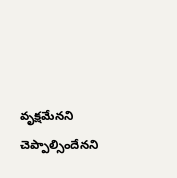వృక్షమేనని చెప్పాల్సిందేనని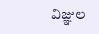విజ్ఞుల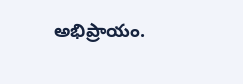అభిప్రాయం.